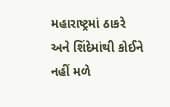મહારાષ્ટ્રમાં ઠાકરે અને શિંદેમાંથી કોઈને નહીં મળે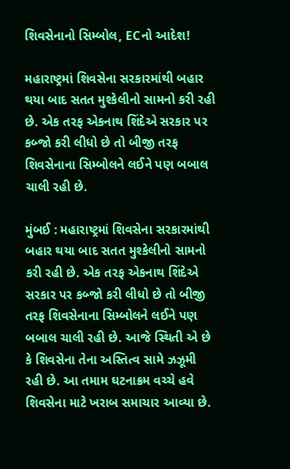શિવસેનાનો સિમ્બોલ, ECનો આદેશ!

મહારાષ્ટ્રમાં શિવસેના સરકારમાંથી બહાર થયા બાદ સતત મુશ્કેલીનો સામનો કરી રહી છે. એક તરફ એકનાથ શિંદેએ સરકાર પર કબ્જો કરી લીધો છે તો બીજી તરફ શિવસેનાના સિમ્બોલને લઈને પણ બબાલ ચાલી રહી છે.

મુંબઈ : મહારાષ્ટ્રમાં શિવસેના સરકારમાંથી બહાર થયા બાદ સતત મુશ્કેલીનો સામનો કરી રહી છે. એક તરફ એકનાથ શિંદેએ સરકાર પર કબ્જો કરી લીધો છે તો બીજી તરફ શિવસેનાના સિમ્બોલને લઈને પણ બબાલ ચાલી રહી છે. આજે સ્થિતી એ છે કે શિવસેના તેના અસ્તિત્વ સામે ઝઝૂમી રહી છે. આ તમામ ઘટનાક્રમ વચ્ચે હવે શિવસેના માટે ખરાબ સમાચાર આવ્યા છે.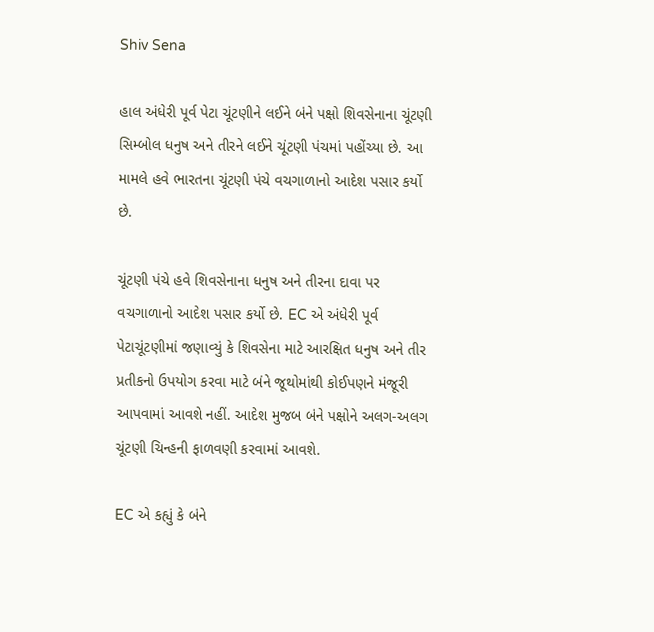Shiv Sena

હાલ અંધેરી પૂર્વ પેટા ચૂંટણીને લઈને બંને પક્ષો શિવસેનાના ચૂંટણી સિમ્બોલ ધનુષ અને તીરને લઈને ચૂંટણી પંચમાં પહોંચ્યા છે. આ મામલે હવે ભારતના ચૂંટણી પંચે વચગાળાનો આદેશ પસાર કર્યો છે.

ચૂંટણી પંચે હવે શિવસેનાના ધનુષ અને તીરના દાવા પર વચગાળાનો આદેશ પસાર કર્યો છે. EC એ અંધેરી પૂર્વ પેટાચૂંટણીમાં જણાવ્યું કે શિવસેના માટે આરક્ષિત ધનુષ અને તીર પ્રતીકનો ઉપયોગ કરવા માટે બંને જૂથોમાંથી કોઈપણને મંજૂરી આપવામાં આવશે નહીં. આદેશ મુજબ બંને પક્ષોને અલગ-અલગ ચૂંટણી ચિન્હની ફાળવણી કરવામાં આવશે.

EC એ કહ્યું કે બંને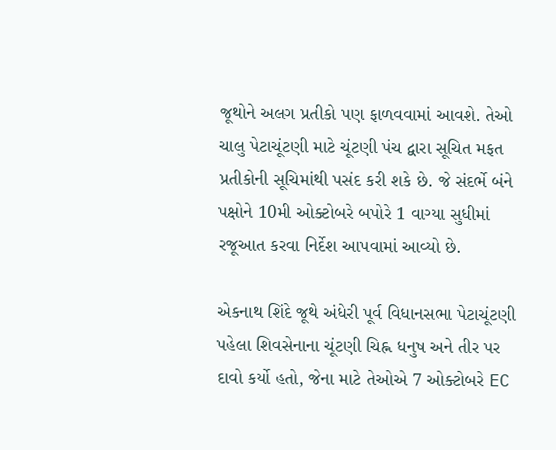જૂથોને અલગ પ્રતીકો પણ ફાળવવામાં આવશે. તેઓ ચાલુ પેટાચૂંટણી માટે ચૂંટણી પંચ દ્વારા સૂચિત મફત પ્રતીકોની સૂચિમાંથી પસંદ કરી શકે છે. જે સંદર્ભે બંને પક્ષોને 10મી ઓક્ટોબરે બપોરે 1 વાગ્યા સુધીમાં રજૂઆત કરવા નિર્દેશ આપવામાં આવ્યો છે.

એકનાથ શિંદે જૂથે અંધેરી પૂર્વ વિધાનસભા પેટાચૂંટણી પહેલા શિવસેનાના ચૂંટણી ચિહ્ન ધનુષ અને તીર પર દાવો કર્યો હતો, જેના માટે તેઓએ 7 ઓક્ટોબરે EC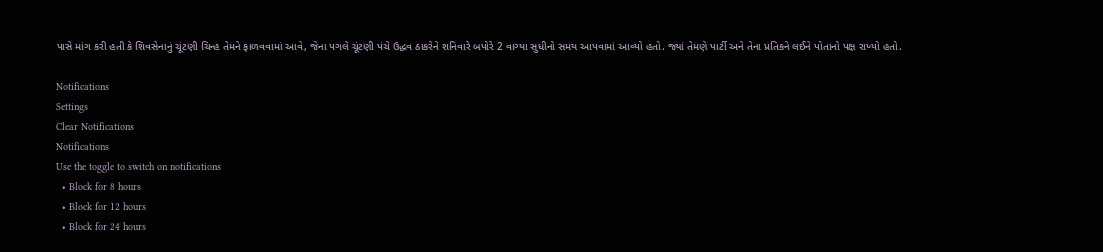પાસે માંગ કરી હતી કે શિવસેનાનું ચૂંટણી ચિન્હ તેમને ફાળવવામાં આવે, જેના પગલે ચૂંટણી પંચે ઉદ્ધવ ઠાકરેને શનિવારે બપોરે 2 વાગ્યા સુધીનો સમય આપવામાં આવ્યો હતો. જ્યાં તેમણે પાર્ટી અને તેના પ્રતિકને લઈને પોતાનો પક્ષ રાખ્યો હતો.

Notifications
Settings
Clear Notifications
Notifications
Use the toggle to switch on notifications
  • Block for 8 hours
  • Block for 12 hours
  • Block for 24 hours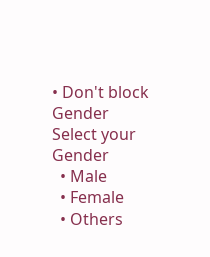• Don't block
Gender
Select your Gender
  • Male
  • Female
  • Others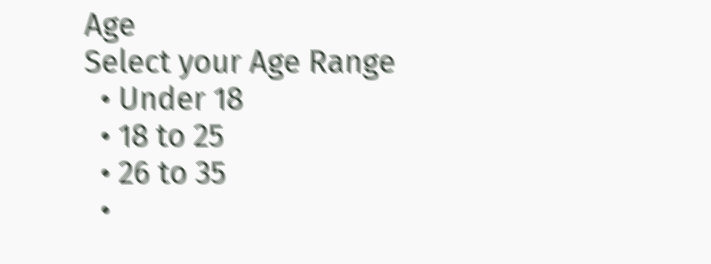Age
Select your Age Range
  • Under 18
  • 18 to 25
  • 26 to 35
  •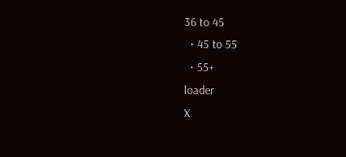36 to 45
  • 45 to 55
  • 55+
loader
X